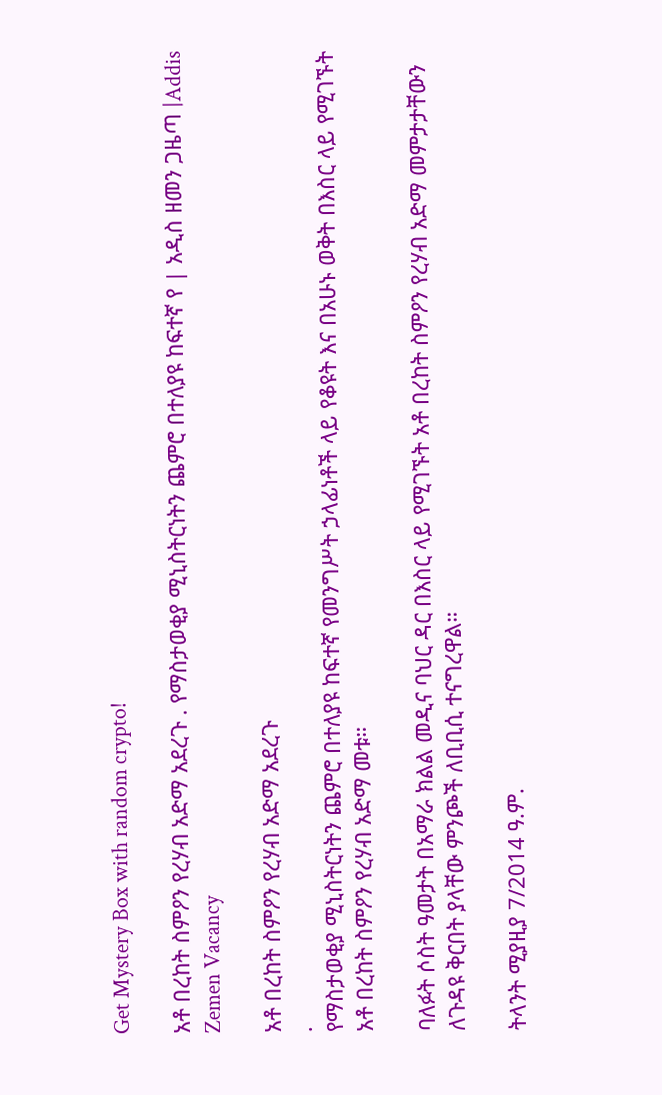Get Mystery Box with random crypto!

አቶ በረከት ስምዖን የረሃብ አድማ አደረጉ . የማስታወቂያ ሚኒስትርነትን ጨምሮ በተለያዩ ከፍተኛ የ | አዲስ ዘመን ጋዜጣ |Addis Zemen Vacancy

አቶ በረከት ስምዖን የረሃብ አድማ አደረጉ
.
የማስታወቂያ ሚኒስትርነትን ጨምሮ በተለያዩ ከፍተኛ የመንግሥት ኃላፊነቶች ላይ የቆዩት እና በአሁኑ ወቅት በእስር ላይ የሚገኙት አቶ በረከት ስምዖን የረሃብ አድማ መቱ።

ባለፉት ሶስት ዓመታት በአማራ ክልል መዲና ባህር ዳር በእስር ላይ የሚገኙት አቶ በረከት ስምዖን የረሃብ አድማ መምታታቸውን ለጉዳዩ ቅርበት ያላቸው ምንጮች ለቢቢሲ ተናግረዋል።

ትላንት ሚያዚያ 7/2014 ዓ.ም.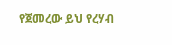የጀመረው ይህ የረሃብ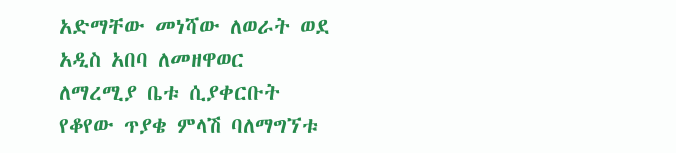አድማቸው መነሻው ለወራት ወደ አዲስ አበባ ለመዘዋወር ለማረሚያ ቤቱ ሲያቀርቡት የቆየው ጥያቄ ምላሽ ባለማግኘቱ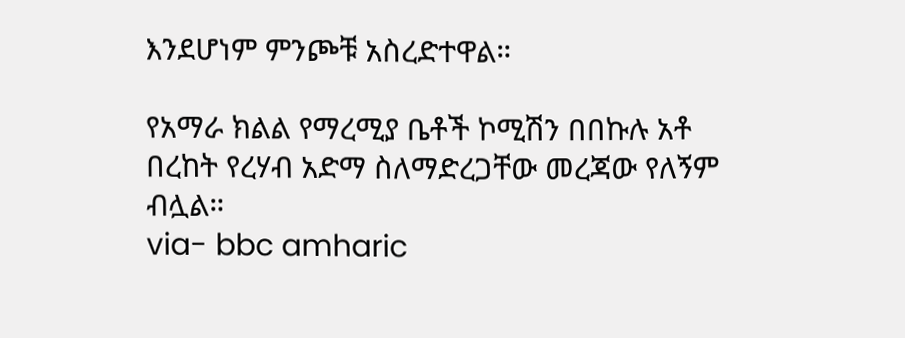እንደሆነም ምንጮቹ አስረድተዋል።

የአማራ ክልል የማረሚያ ቤቶች ኮሚሽን በበኩሉ አቶ በረከት የረሃብ አድማ ስለማድረጋቸው መረጃው የለኝም ብሏል።
via- bbc amharic